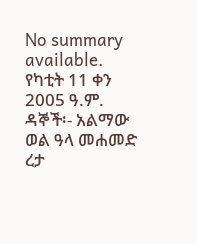No summary available.
የካቲት 11 ቀን 2005 ዓ.ም.
ዳኞች፡- አልማው ወል ዓላ መሐመድ ረታ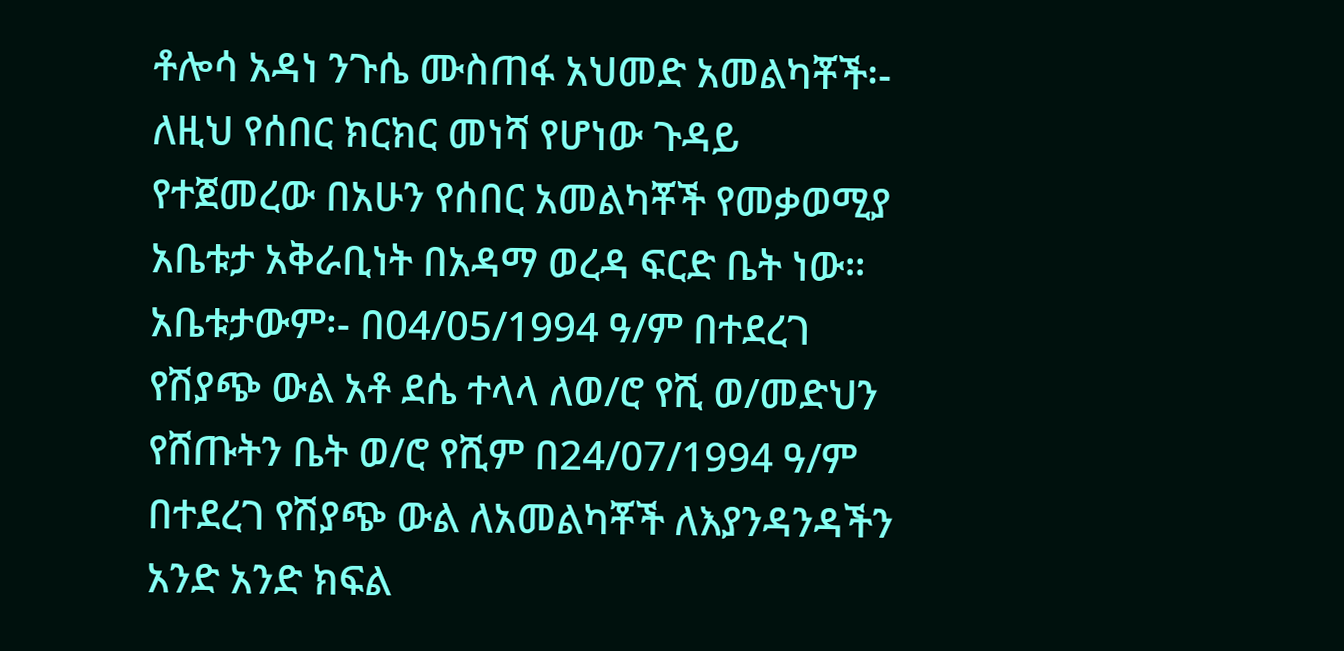ቶሎሳ አዳነ ንጉሴ ሙስጠፋ አህመድ አመልካቾች፡-
ለዚህ የሰበር ክርክር መነሻ የሆነው ጉዳይ የተጀመረው በአሁን የሰበር አመልካቾች የመቃወሚያ አቤቱታ አቅራቢነት በአዳማ ወረዳ ፍርድ ቤት ነው። አቤቱታውም፡- በ04/05/1994 ዓ/ም በተደረገ የሽያጭ ውል አቶ ደሴ ተላላ ለወ/ሮ የሺ ወ/መድህን የሸጡትን ቤት ወ/ሮ የሺም በ24/07/1994 ዓ/ም በተደረገ የሽያጭ ውል ለአመልካቾች ለእያንዳንዳችን አንድ አንድ ክፍል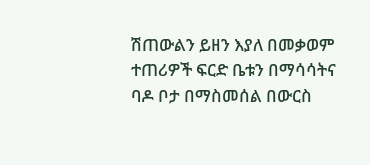ሽጠውልን ይዘን እያለ በመቃወም ተጠሪዎች ፍርድ ቤቱን በማሳሳትና ባዶ ቦታ በማስመሰል በውርስ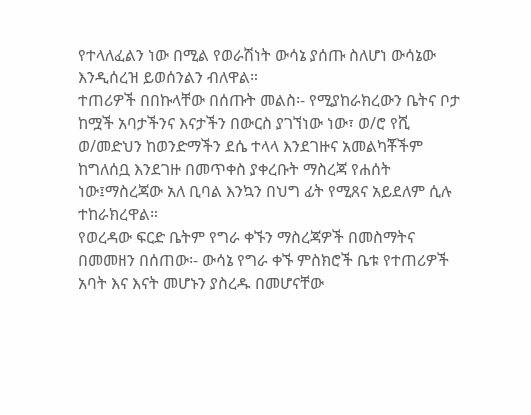የተላለፈልን ነው በሚል የወራሽነት ውሳኔ ያሰጡ ስለሆነ ውሳኔው እንዲሰረዝ ይወሰንልን ብለዋል።
ተጠሪዎች በበኩላቸው በሰጡት መልስ፡- የሚያከራክረውን ቤትና ቦታ ከሟች አባታችንና እናታችን በውርስ ያገኘነው ነው፣ ወ/ሮ የሺ ወ/መድህን ከወንድማችን ደሴ ተላላ እንደገዙና አመልካቾችም ከግለሰቧ እንደገዙ በመጥቀስ ያቀረቡት ማስረጃ የሐሰት ነው፤ማስረጃው አለ ቢባል እንኳን በህግ ፊት የሚጸና አይደለም ሲሉ ተከራክረዋል።
የወረዳው ፍርድ ቤትም የግራ ቀኙን ማስረጃዎች በመስማትና በመመዘን በሰጠው፡- ውሳኔ የግራ ቀኙ ምስክሮች ቤቱ የተጠሪዎች አባት እና እናት መሆኑን ያስረዱ በመሆናቸው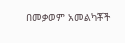በመቃወም አመልካቾች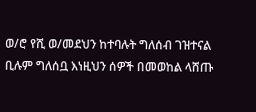ወ/ሮ የሺ ወ/መደህን ከተባሉት ግለሰብ ገዝተናል ቢሉም ግለሰቧ እነዚህን ሰዎች በመወከል ላሸጡ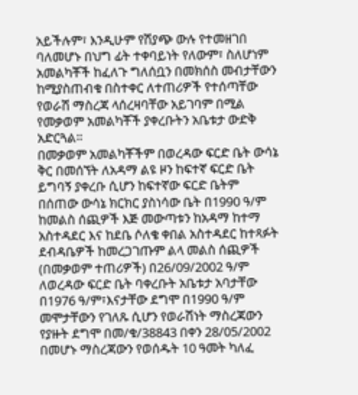አይችሉም፣ እንዲሁም የሽያጭ ውሉ የተመዘገበ ባለመሆኑ በህግ ፊት ተቀባይነት የለውም፣ ስለሆነም አመልካቾች ከፈለጉ ግለሰቧን በመክሰስ መብታቸውን ከሚያስጠብቁ በስተቀር ለተጠሪዎች የተሰጣቸው የወራሽ ማስረጃ ላሰረዛባቸው አይገባም በሚል የመቃወም አመልካቾች ያቀረቡትን አቤቱታ ውድቅ አድርጓል።
በመቃወም አመልካቾችም በወረዳው ፍርድ ቤት ውሳኔ ቅር በመሰኘት ለአዳማ ልዩ ዞን ከፍተኛ ፍርድ ቤት ይግባኝ ያቀረቡ ሲሆን ከፍተኛው ፍርድ ቤትም በሰጠው ውሳኔ ክርክር ያስነሳው ቤት በ1990 ዓ/ም ከመልስ ሰጪዎች እጅ መውጣቱን ከአዳማ ከተማ አስተዳደር እና ከደቤ ሶለቄ ቀበል አስተዳደር ከተጻፉት ደብዳቤዎች ከመረጋገጡም ልላ መልስ ሰጪዎች (በመቃወም ተጠሪዎች) በ26/09/2002 ዓ/ም ለወረዳው ፍርድ ቤት ባቀረቡት አቤቱታ አባታቸው በ1976 ዓ/ም፣እናታቸው ደግሞ በ1990 ዓ/ም መሞታቸውን የገለጹ ሲሆን የወራሽነት ማስረጃውን የያዙት ደግሞ በመ/ቁ/38843 በቀን 28/05/2002 በመሆኑ ማስረጃውን የወሰዱት 10 ዓመት ካለፈ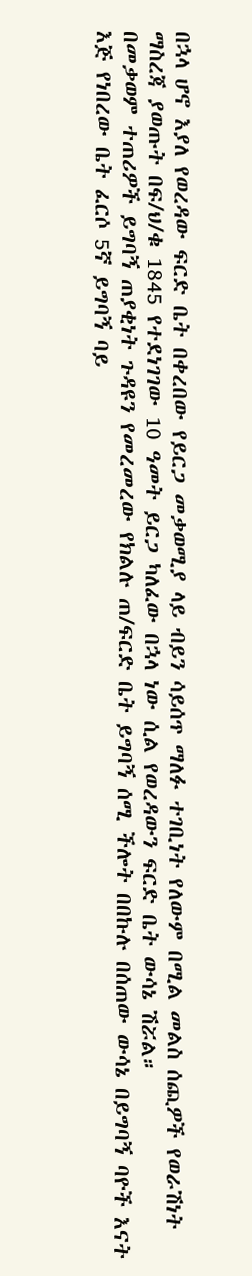በኋላ ሆኖ እያለ የወረዳው ፍርድ ቤት በቀረበው የይርጋ መቃወሚያ ላይ ብይን ሳይሰጥ ማለፉ ተገቢነት የለውም በሚል መልስ ሰጪዎች የወራሽነት ማስረጃ ያወጡት በፍ/ህ/ቁ 1845 የተደነገገው 10 ዓመት ይርጋ ካለፈው በኋላ ነው ሲል የወረዳውን ፍርድ ቤት ውሳኔ ሽሯል።
በመቃወም ተጠሪዎች ይግባኝ ጠያቂነት ጉዳዩን የመረመረው የክልሉ ጠ/ፍርድ ቤት ይግባኝ ሰሚ ችሎት በበኩሉ በሰጠው ውሳኔ በይግባኝ ባዮች እናት እጅ የነበረው ቤት ፈርሶ 5ኛ ይግባኝ ባይ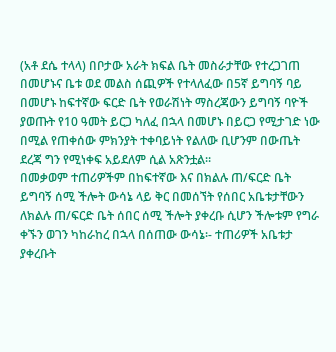(አቶ ደሴ ተላላ) በቦታው አራት ክፍል ቤት መስራታቸው የተረጋገጠ በመሆኑና ቤቱ ወደ መልስ ሰጪዎች የተላለፈው በ5ኛ ይግባኝ ባይ በመሆኑ ከፍተኛው ፍርድ ቤት የወራሽነት ማስረጃውን ይግባኝ ባዮች ያወጡት የ10 ዓመት ይርጋ ካለፈ በኋላ በመሆኑ በይርጋ የሚታገድ ነው በሚል የጠቀሰው ምክንያት ተቀባይነት የልለው ቢሆንም በውጤት ደረጃ ግን የሚነቀፍ አይደለም ሲል አጽንቷል።
በመቃወም ተጠሪዎችም በከፍተኛው እና በክልሉ ጠ/ፍርድ ቤት ይግባኝ ሰሚ ችሎት ውሳኔ ላይ ቅር በመሰኘት የሰበር አቤቱታቸውን ለክልሉ ጠ/ፍርድ ቤት ሰበር ሰሚ ችሎት ያቀረቡ ሲሆን ችሎቱም የግራ ቀኙን ወገን ካከራከረ በኋላ በሰጠው ውሳኔ፡- ተጠሪዎች አቤቱታ ያቀረቡት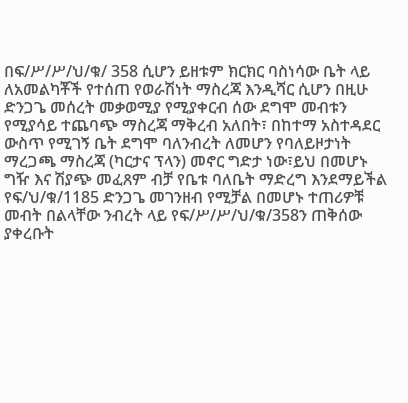በፍ/ሥ/ሥ/ህ/ቁ/ 358 ሲሆን ይዘቱም ክርክር ባስነሳው ቤት ላይ ለአመልካቾች የተሰጠ የወራሽነት ማስረጃ እንዲሻር ሲሆን በዚሁ ድንጋጌ መሰረት መቃወሚያ የሚያቀርብ ሰው ደግሞ መብቱን የሚያሳይ ተጨባጭ ማስረጃ ማቅረብ አለበት፣ በከተማ አስተዳደር ውስጥ የሚገኝ ቤት ደግሞ ባለንብረት ለመሆን የባለይዞታነት ማረጋጫ ማስረጃ (ካርታና ፕላን) መኖር ግድታ ነው፣ይህ በመሆኑ ግዥ እና ሽያጭ መፈጸም ብቻ የቤቱ ባለቤት ማድረግ እንደማይችል የፍ/ህ/ቁ/1185 ድንጋጌ መገንዘብ የሚቻል በመሆኑ ተጠሪዎቹ መብት በልላቸው ንብረት ላይ የፍ/ሥ/ሥ/ህ/ቁ/358ን ጠቅሰው ያቀረቡት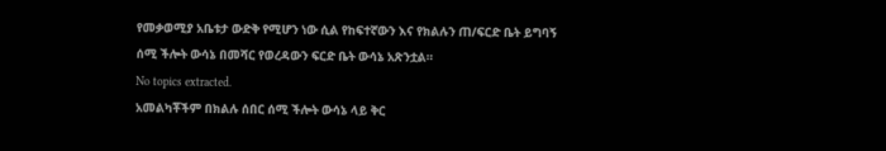የመቃወሚያ አቤቱታ ውድቅ የሚሆን ነው ሲል የከፍተኛውን እና የክልሉን ጠ/ፍርድ ቤት ይግባኝ ሰሚ ችሎት ውሳኔ በመሻር የወረዳውን ፍርድ ቤት ውሳኔ አጽንቷል።
No topics extracted.
አመልካቾችም በክልሉ ሰበር ሰሚ ችሎት ውሳኔ ላይ ቅር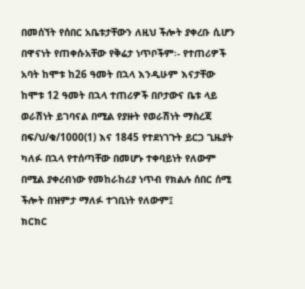በመሰኘት የሰበር አቤቱታቸውን ለዚህ ችሎት ያቀረቡ ሲሆን በዋናነት የጠቀሱአቸው የቅሬታ ነጥቦችም፡- የተጠሪዎች አባት ከሞቱ ከ26 ዓመት በኋላ እንዲሁም እናታቸው ከሞቱ 12 ዓመት በኋላ ተጠሪዎች በቦታውና ቤቱ ላይ ወራሽነት ይገባናል በሚል የያዙት የወራሽነት ማስረጃ በፍ/ህ/ቁ/1000(1) እና 1845 የተደነገጉት ይርጋ ጊዜያት ካለፉ በኋላ የተሰጣቸው በመሆኑ ተቀባይነት የለውም በሚል ያቀረብነው የመከራከሪያ ነጥብ የክልሉ ሰበር ሰሚ ችሎት በዝምታ ማለፉ ተገቢነት የለውም፤
ክርክር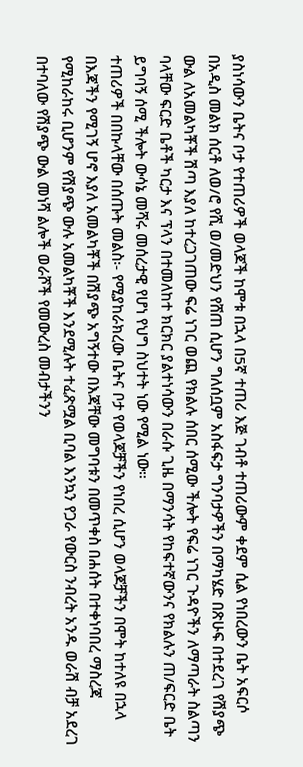ያስነሳውን ቤትና ቦታ የተጠሪዎች ወላጆች ከሞቱ በኋላ በ5ኛ ተጠሪ እጅ ገብቶ ተጠሪውም ቀደም ሲል የነበረውን ቤት አፍርሶ በአዲስ መልክ ሰርቶ ለወ/ሮ የሺ ወ/መድህን የሸጠ ሲሆን ግለሰቧም አስፋፍታ ግንባታዎችን በማካሄድ በጽሁፍ በተደረገ የሽያጭ ውል ለአመልካቾች ሽጣ እያለ ከተረጋገጠው ፍሬ ነገር ወጪ የክልሉ ሰበር ሰሚው ችሎት የፍሬ ነገር ጉዳዮችን ለማጣራት ስልጣን ባላቸው ፍርድ ቤቶች ካርታ እና ፕላን በተመለከተ ክርክር ያልተነሳውን በራሱ ጊዜ በማንሳት የከፍተኛውንና የክልሉን ጠ/ፍርድ ቤት ይግባኝ ሰሚ ችሎት ውሳኔ መሻሩ መሰረታዊ የሆነ የህግ ስህተት ነው የሚል ነው።
ተጠሪዎች በበኩላቸው በሰጡት መልስ፡- የሚያከራክረው ቤትና ቦታ የወላጆቻችን የነበረ ሲሆን ወላጆቻችን በሞት ከተለዩ በኋላ በእጃችን የሚገኝ ሆኖ እያለ አመልካቾች በሽያጭ አግኝተው በእጃቸው መግባቱን በመጥቀስ በሐሰት በተቀነባበረ ማስረጃ የሚከራከሩ ቢሆንም የሽያጭ ውሉ አመልካቾች እንደሚሉት ተፈጽሟል ቢባል እንኳን የጋራ የውርስ ንብረት አንዱ ወራሽ ብቻ አደረገ በተባለው የሽያጭ ውል መነሻ ልሎች ወራሾች የመውረስ መብታችንን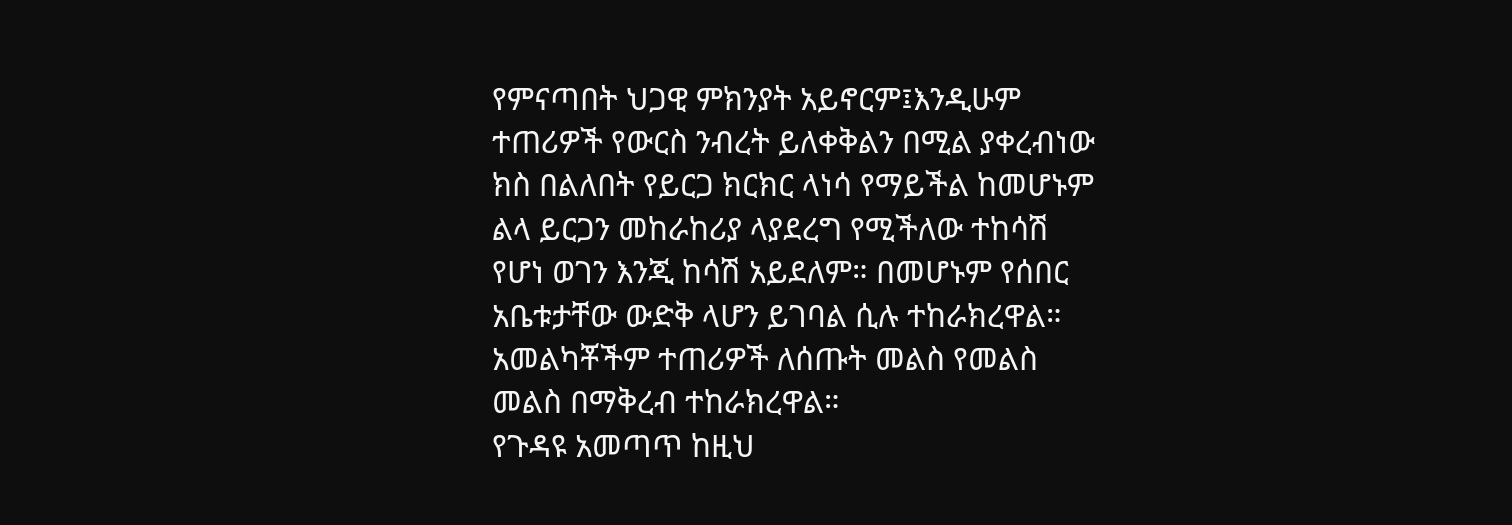የምናጣበት ህጋዊ ምክንያት አይኖርም፤እንዲሁም ተጠሪዎች የውርስ ንብረት ይለቀቅልን በሚል ያቀረብነው ክስ በልለበት የይርጋ ክርክር ላነሳ የማይችል ከመሆኑም ልላ ይርጋን መከራከሪያ ላያደረግ የሚችለው ተከሳሽ የሆነ ወገን እንጂ ከሳሽ አይደለም። በመሆኑም የሰበር አቤቱታቸው ውድቅ ላሆን ይገባል ሲሉ ተከራክረዋል።
አመልካቾችም ተጠሪዎች ለሰጡት መልስ የመልስ መልስ በማቅረብ ተከራክረዋል።
የጉዳዩ አመጣጥ ከዚህ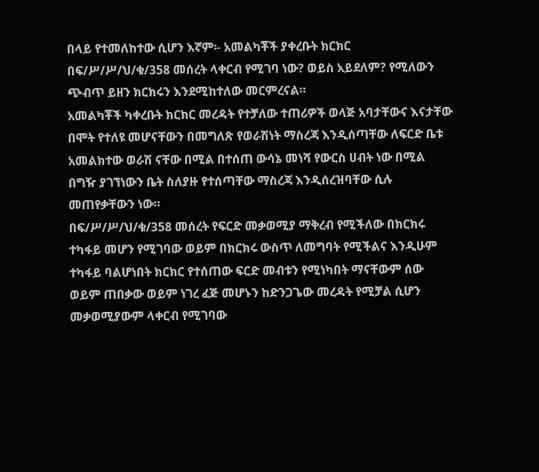በላይ የተመለከተው ሲሆን እኛም፡- አመልካቾች ያቀረቡት ክርክር በፍ/ሥ/ሥ/ህ/ቁ/358 መሰረት ላቀርብ የሚገባ ነው? ወይስ አይደለም? የሚለውን ጭብጥ ይዘን ክርክሩን እንደሚከተለው መርምረናል።
አመልካቾች ካቀረቡት ክርክር መረዳት የተቻለው ተጠሪዎች ወላጅ አባታቸውና እናታቸው በሞት የተለዩ መሆናቸውን በመግለጽ የወራሽነት ማስረጃ እንዲሰጣቸው ለፍርድ ቤቱ አመልክተው ወራሽ ናቸው በሚል በተሰጠ ውሳኔ መነሻ የውርስ ሀብት ነው በሚል በግዥ ያገኘነውን ቤት ስለያዙ የተሰጣቸው ማስረጃ እንዲሰረዝባቸው ሲሉ መጠየቃቸውን ነው።
በፍ/ሥ/ሥ/ህ/ቁ/358 መሰረት የፍርድ መቃወሚያ ማቅረብ የሚችለው በክርክሩ ተካፋይ መሆን የሚገባው ወይም በክርክሩ ውስጥ ለመግባት የሚችልና እንዲሁም ተካፋይ ባልሆነበት ክርክር የተሰጠው ፍርድ መብቱን የሚነካበት ማናቸውም ሰው ወይም ጠበቃው ወይም ነገረ ፈጅ መሆኑን ከድንጋጌው መረዳት የሚቻል ሲሆን መቃወሚያውም ላቀርብ የሚገባው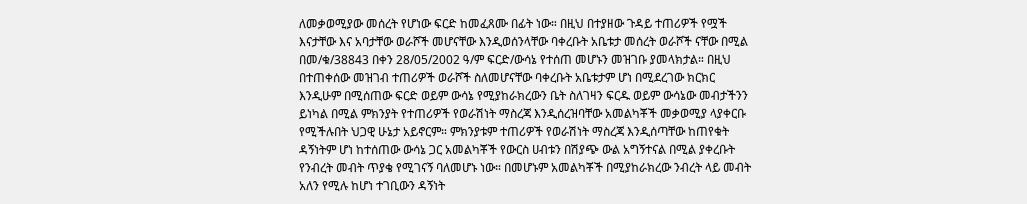ለመቃወሚያው መሰረት የሆነው ፍርድ ከመፈጸሙ በፊት ነው። በዚህ በተያዘው ጉዳይ ተጠሪዎች የሟች እናታቸው እና አባታቸው ወራሾች መሆናቸው እንዲወሰንላቸው ባቀረቡት አቤቱታ መሰረት ወራሾች ናቸው በሚል በመ/ቁ/38843 በቀን 28/05/2002 ዓ/ም ፍርድ/ውሳኔ የተሰጠ መሆኑን መዝገቡ ያመላክታል። በዚህ በተጠቀሰው መዝገብ ተጠሪዎች ወራሾች ስለመሆናቸው ባቀረቡት አቤቱታም ሆነ በሚደረገው ክርክር እንዲሁም በሚሰጠው ፍርድ ወይም ውሳኔ የሚያከራክረውን ቤት ስለገዛን ፍርዱ ወይም ውሳኔው መብታችንን ይነካል በሚል ምክንያት የተጠሪዎች የወራሽነት ማስረጃ እንዲሰረዝባቸው አመልካቾች መቃወሚያ ላያቀርቡ የሚችሉበት ህጋዊ ሁኔታ አይኖርም። ምክንያቱም ተጠሪዎች የወራሽነት ማስረጃ እንዲሰጣቸው ከጠየቁት ዳኝነትም ሆነ ከተሰጠው ውሳኔ ጋር አመልካቾች የውርስ ሀብቱን በሽያጭ ውል አግኝተናል በሚል ያቀረቡት የንብረት መብት ጥያቄ የሚገናኝ ባለመሆኑ ነው። በመሆኑም አመልካቾች በሚያከራክረው ንብረት ላይ መብት አለን የሚሉ ከሆነ ተገቢውን ዳኝነት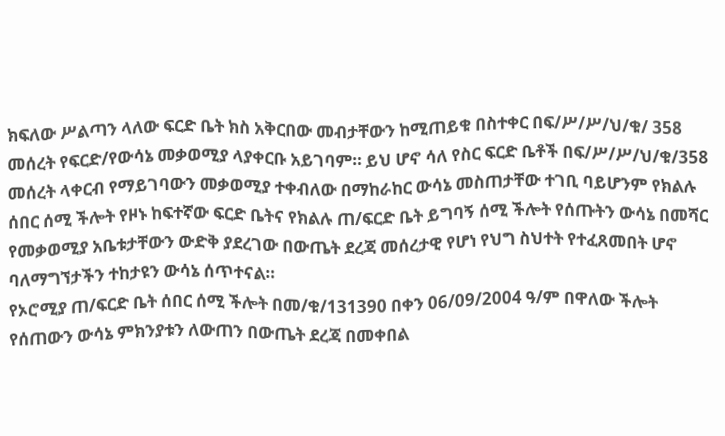ክፍለው ሥልጣን ላለው ፍርድ ቤት ክስ አቅርበው መብታቸውን ከሚጠይቁ በስተቀር በፍ/ሥ/ሥ/ህ/ቁ/ 358 መሰረት የፍርድ/የውሳኔ መቃወሚያ ላያቀርቡ አይገባም። ይህ ሆኖ ሳለ የስር ፍርድ ቤቶች በፍ/ሥ/ሥ/ህ/ቁ/358 መሰረት ላቀርብ የማይገባውን መቃወሚያ ተቀብለው በማከራከር ውሳኔ መስጠታቸው ተገቢ ባይሆንም የክልሉ ሰበር ሰሚ ችሎት የዞኑ ከፍተኛው ፍርድ ቤትና የክልሉ ጠ/ፍርድ ቤት ይግባኝ ሰሚ ችሎት የሰጡትን ውሳኔ በመሻር የመቃወሚያ አቤቱታቸውን ውድቅ ያደረገው በውጤት ደረጃ መሰረታዊ የሆነ የህግ ስህተት የተፈጸመበት ሆኖ ባለማግኘታችን ተከታዩን ውሳኔ ሰጥተናል።
የኦሮሚያ ጠ/ፍርድ ቤት ሰበር ሰሚ ችሎት በመ/ቁ/131390 በቀን 06/09/2004 ዓ/ም በዋለው ችሎት የሰጠውን ውሳኔ ምክንያቱን ለውጠን በውጤት ደረጃ በመቀበል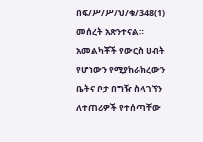በፍ/ሥ/ሥ/ህ/ቁ/348(1) መሰረት አጽንተናል።
አመልካቾች የውርስ ሀብት የሆነውን የሚያከራክረውን ቤትና ቦታ በግዥ ስላገኘን ለተጠሪዎች የተሰጣቸው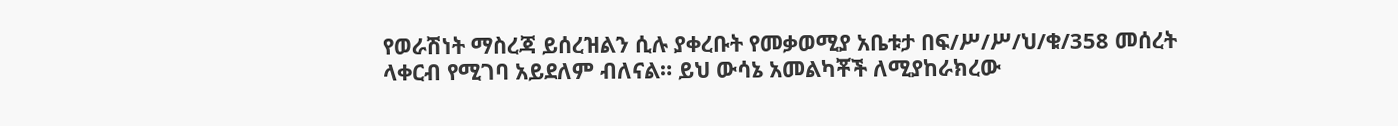የወራሽነት ማስረጃ ይሰረዝልን ሲሉ ያቀረቡት የመቃወሚያ አቤቱታ በፍ/ሥ/ሥ/ህ/ቁ/358 መሰረት ላቀርብ የሚገባ አይደለም ብለናል። ይህ ውሳኔ አመልካቾች ለሚያከራክረው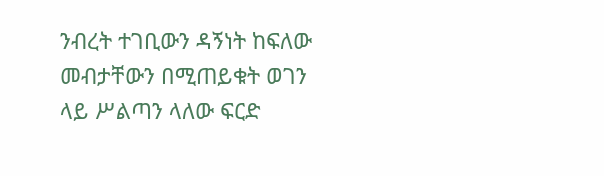ንብረት ተገቢውን ዳኝነት ከፍለው መብታቸውን በሚጠይቁት ወገን ላይ ሥልጣን ላለው ፍርድ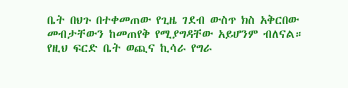ቤት በህጉ በተቀመጠው የጊዜ ገደብ ውስጥ ክስ አቅርበው መብታቸውን ከመጠየቅ የሚያግዳቸው አይሆንም ብለናል።
የዚህ ፍርድ ቤት ወጪና ኪሳራ የግራ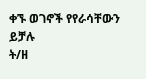ቀኙ ወገኖች የየራሳቸውን ይቻሉ
ት/ዘ